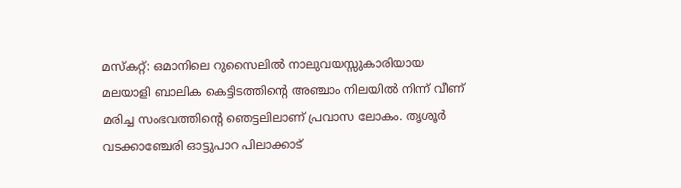മസ്കറ്റ്: ഒമാനിലെ റുസൈലിൽ നാലുവയസ്സുകാരിയായ മലയാളി ബാലിക കെട്ടിടത്തിന്റെ അഞ്ചാം നിലയിൽ നിന്ന് വീണ് മരിച്ച സംഭവത്തിന്റെ ഞെട്ടലിലാണ് പ്രവാസ ലോകം. തൃശൂർ വടക്കാഞ്ചേരി ഓട്ടുപാറ പിലാക്കാട്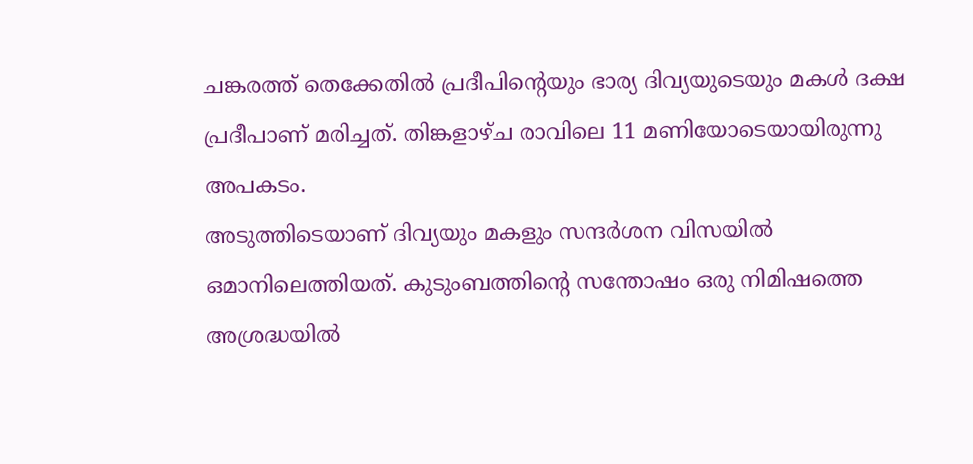ചങ്കരത്ത് തെക്കേതിൽ പ്രദീപിന്റെയും ഭാര്യ ദിവ്യയുടെയും മകൾ ദക്ഷ പ്രദീപാണ് മരിച്ചത്. തിങ്കളാഴ്ച രാവിലെ 11 മണിയോടെയായിരുന്നു അപകടം.
അടുത്തിടെയാണ് ദിവ്യയും മകളും സന്ദർശന വിസയിൽ ഒമാനിലെത്തിയത്. കുടുംബത്തിന്റെ സന്തോഷം ഒരു നിമിഷത്തെ അശ്രദ്ധയിൽ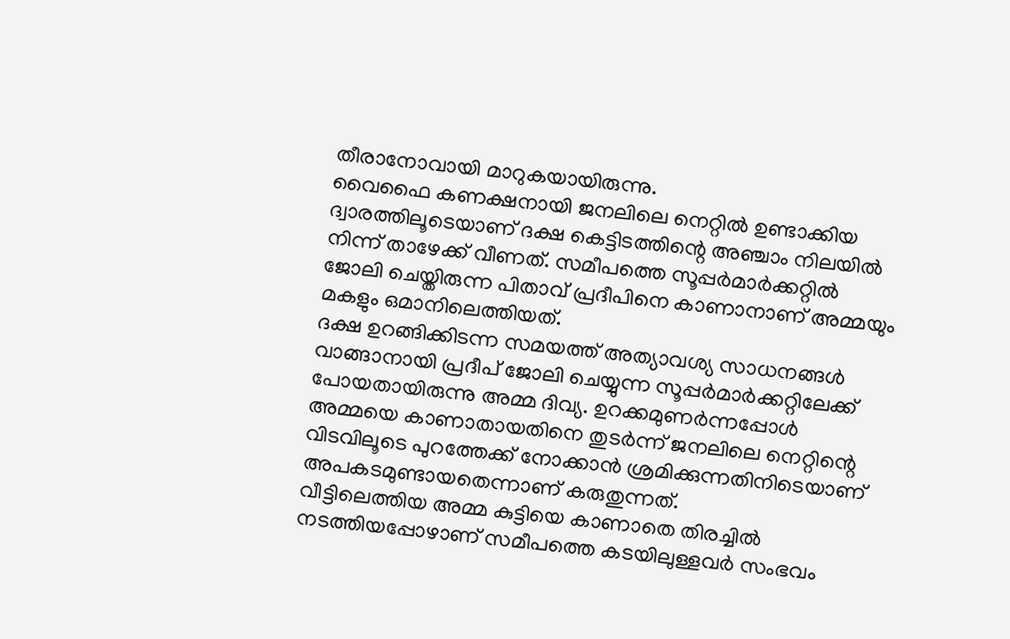തീരാനോവായി മാറുകയായിരുന്നു.
വൈഫൈ കണക്ഷനായി ജനലിലെ നെറ്റിൽ ഉണ്ടാക്കിയ ദ്വാരത്തിലൂടെയാണ് ദക്ഷ കെട്ടിടത്തിന്റെ അഞ്ചാം നിലയിൽ നിന്ന് താഴേക്ക് വീണത്. സമീപത്തെ സൂപ്പർമാർക്കറ്റിൽ ജോലി ചെയ്തിരുന്ന പിതാവ് പ്രദീപിനെ കാണാനാണ് അമ്മയും മകളും ഒമാനിലെത്തിയത്.
ദക്ഷ ഉറങ്ങിക്കിടന്ന സമയത്ത് അത്യാവശ്യ സാധനങ്ങൾ വാങ്ങാനായി പ്രദീപ് ജോലി ചെയ്യുന്ന സൂപ്പർമാർക്കറ്റിലേക്ക് പോയതായിരുന്നു അമ്മ ദിവ്യ. ഉറക്കമുണർന്നപ്പോൾ അമ്മയെ കാണാതായതിനെ തുടർന്ന് ജനലിലെ നെറ്റിന്റെ വിടവിലൂടെ പുറത്തേക്ക് നോക്കാൻ ശ്രമിക്കുന്നതിനിടെയാണ് അപകടമുണ്ടായതെന്നാണ് കരുതുന്നത്.
വീട്ടിലെത്തിയ അമ്മ കുട്ടിയെ കാണാതെ തിരച്ചിൽ നടത്തിയപ്പോഴാണ് സമീപത്തെ കടയിലുള്ളവർ സംഭവം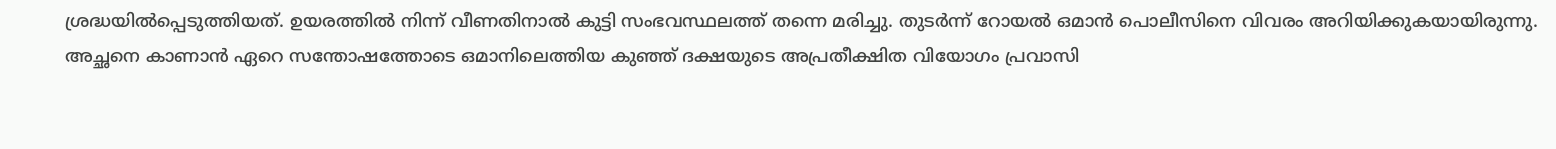ശ്രദ്ധയിൽപ്പെടുത്തിയത്. ഉയരത്തിൽ നിന്ന് വീണതിനാൽ കുട്ടി സംഭവസ്ഥലത്ത് തന്നെ മരിച്ചു. തുടർന്ന് റോയൽ ഒമാൻ പൊലീസിനെ വിവരം അറിയിക്കുകയായിരുന്നു.
അച്ഛനെ കാണാൻ ഏറെ സന്തോഷത്തോടെ ഒമാനിലെത്തിയ കുഞ്ഞ് ദക്ഷയുടെ അപ്രതീക്ഷിത വിയോഗം പ്രവാസി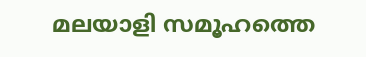മലയാളി സമൂഹത്തെ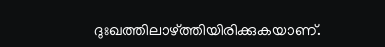ദുഃഖത്തിലാഴ്ത്തിയിരിക്കുകയാണ്.